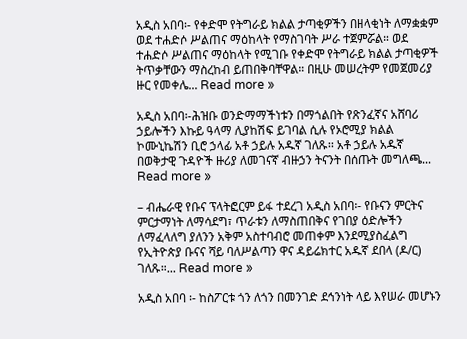አዲስ አበባ፡- የቀድሞ የትግራይ ክልል ታጣቂዎችን በዘላቂነት ለማቋቋም ወደ ተሐድሶ ሥልጠና ማዕከላት የማስገባት ሥራ ተጀምሯል። ወደ ተሐድሶ ሥልጠና ማዕከላት የሚገቡ የቀድሞ የትግራይ ክልል ታጣቂዎች ትጥቃቸውን ማስረከብ ይጠበቅባቸዋል። በዚሁ መሠረትም የመጀመሪያ ዙር የመቀሌ... Read more »

አዲስ አበባ፡-ሕዝቡ ወንድማማችነቱን በማጎልበት የጽንፈኛና አሸባሪ ኃይሎችን እኩይ ዓላማ ሊያከሽፍ ይገባል ሲሉ የኦሮሚያ ክልል ኮሙኒኬሽን ቢሮ ኃላፊ አቶ ኃይሉ አዱኛ ገለጹ፡፡ አቶ ኃይሉ አዱኛ በወቅታዊ ጉዳዮች ዙሪያ ለመገናኛ ብዙኃን ትናንት በሰጡት መግለጫ... Read more »

– ብሔራዊ የቡና ፕላትፎርም ይፋ ተደረገ አዲስ አበባ፡- የቡናን ምርትና ምርታማነት ለማሳደግ፣ ጥራቱን ለማስጠበቅና የገበያ ዕድሎችን ለማፈላለግ ያለንን አቅም አስተባብሮ መጠቀም እንደሚያስፈልግ የኢትዮጵያ ቡናና ሻይ ባለሥልጣን ዋና ዳይሬክተር አዱኛ ደበላ (ዶ/ር) ገለጹ።... Read more »

አዲስ አበባ ፡- ከስፖርቱ ጎን ለጎን በመንገድ ደኅንነት ላይ እየሠራ መሆኑን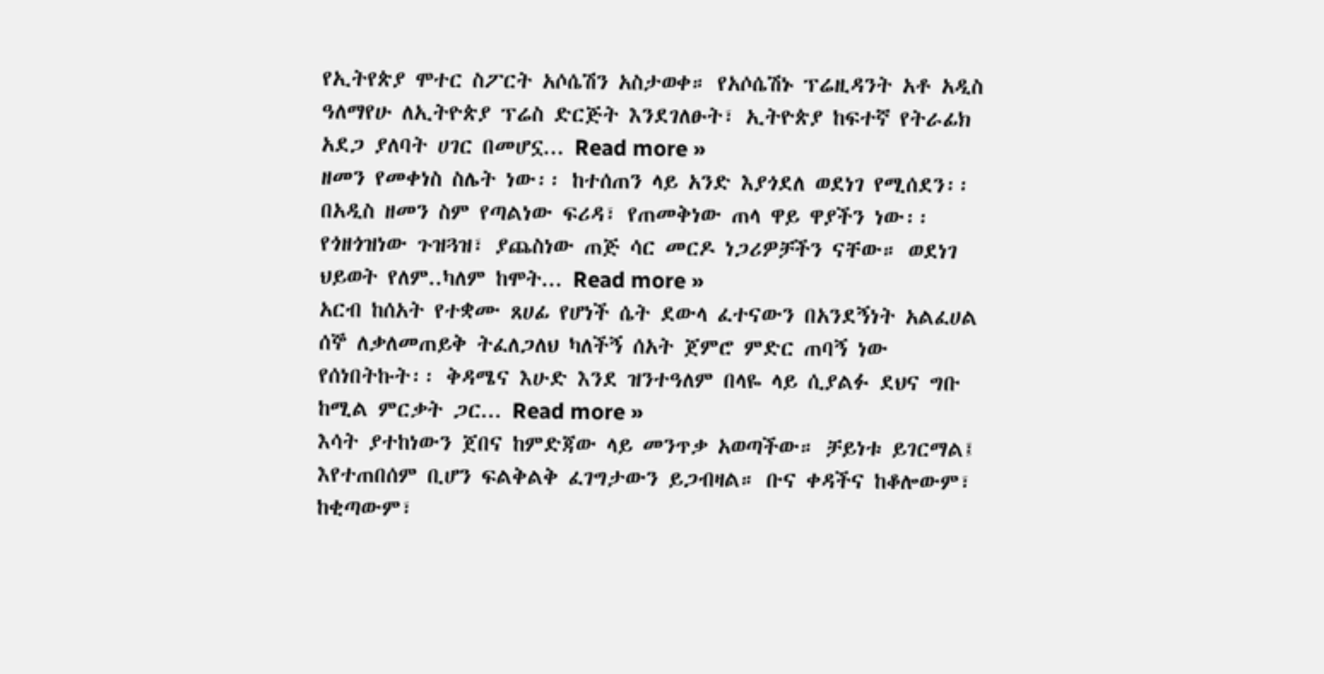የኢትየጵያ ሞተር ስፖርት አሶሴሽን አስታወቀ። የአሶሴሽኑ ፕሬዚዳንት አቶ አዲስ ዓለማየሁ ለኢትዮጵያ ፕሬስ ድርጅት እንደገለፁት፣ ኢትዮጵያ ከፍተኛ የትራፊክ አደጋ ያለባት ሀገር በመሆኗ... Read more »
ዘመን የመቀነስ ስሌት ነው፡፡ ከተሰጠን ላይ አንድ እያጎደለ ወደነገ የሚሰደን፡፡ በአዲስ ዘመን ስም የጣልነው ፍሪዳ፣ የጠመቅነው ጠላ ዋይ ዋያችን ነው፡፡ የጎዘጎዝነው ጉዝጓዝ፣ ያጨስነው ጠጅ ሳር መርዶ ነጋሪዎቻችን ናቸው። ወደነገ ህይወት የለም..ካለም ከሞት... Read more »
አርብ ከሰአት የተቋሙ ጸሀፊ የሆነች ሴት ደውላ ፈተናውን በአንደኝነት አልፈሀል ሰኞ ለቃለመጠይቅ ትፈለጋለህ ካለችኝ ሰአት ጀምሮ ምድር ጠባኝ ነው የሰነበትኩት፡፡ ቅዳሜና እሁድ እንደ ዝንተዓለም በላዬ ላይ ሲያልፉ ደህና ግቡ ከሚል ምርቃት ጋር... Read more »
እሳት ያተከነውን ጀበና ከምድጃው ላይ መንጥቃ አወጣችው። ቻይነቱ ይገርማል፤ እየተጠበሰም ቢሆን ፍልቅልቅ ፈገግታውን ይጋብዛል። ቡና ቀዳችና ከቆሎውም፣ ከቂጣውም፣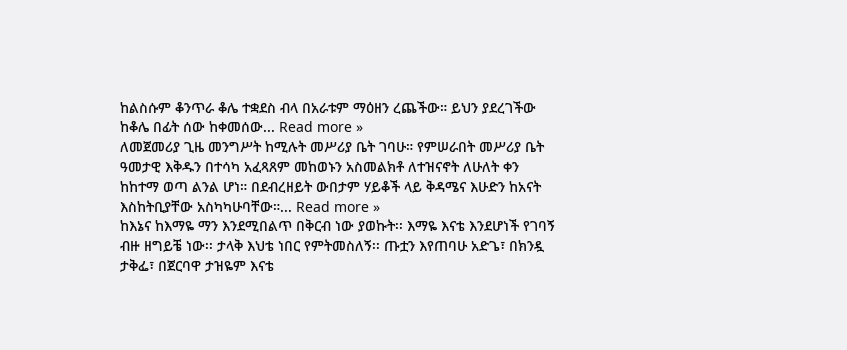ከልስሱም ቆንጥራ ቆሌ ተቋደስ ብላ በአራቱም ማዕዘን ረጨችው። ይህን ያደረገችው ከቆሌ በፊት ሰው ከቀመሰው... Read more »
ለመጀመሪያ ጊዜ መንግሥት ከሚሉት መሥሪያ ቤት ገባሁ። የምሠራበት መሥሪያ ቤት ዓመታዊ እቅዱን በተሳካ አፈጻጸም መከወኑን አስመልክቶ ለተዝናኖት ለሁለት ቀን ከከተማ ወጣ ልንል ሆነ። በደብረዘይት ውበታም ሃይቆች ላይ ቅዳሜና እሁድን ከአናት እስከትቢያቸው አስካካሁባቸው።... Read more »
ከእኔና ከእማዬ ማን እንደሚበልጥ በቅርብ ነው ያወኩት፡፡ እማዬ እናቴ እንደሆነች የገባኝ ብዙ ዘግይቼ ነው፡፡ ታላቅ እህቴ ነበር የምትመስለኝ፡፡ ጡቷን እየጠባሁ አድጌ፣ በክንዷ ታቅፌ፣ በጀርባዋ ታዝዬም እናቴ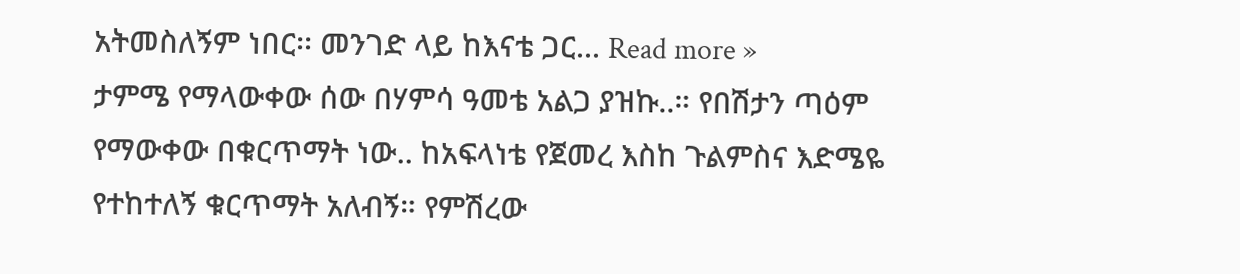አትመስለኝም ነበር፡፡ መንገድ ላይ ከእናቴ ጋር... Read more »
ታምሜ የማላውቀው ሰው በሃምሳ ዓመቴ አልጋ ያዝኩ..። የበሽታን ጣዕም የማውቀው በቁርጥማት ነው.. ከአፍላነቴ የጀመረ እስከ ጉልምስና እድሜዬ የተከተለኝ ቁርጥማት አለብኝ። የምሽረው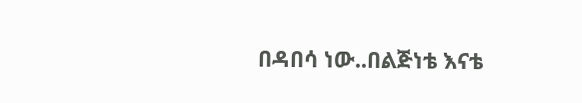በዳበሳ ነው..በልጅነቴ እናቴ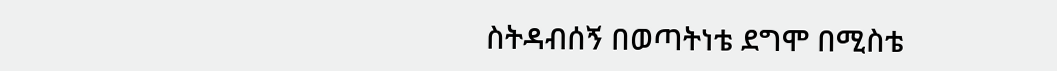ስትዳብሰኝ በወጣትነቴ ደግሞ በሚስቴ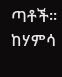ጣቶች። ከሃምሳ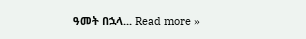ዓመት በኋላ... Read more »